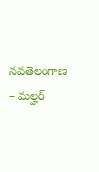నవతెలంగాణ – మల్హర్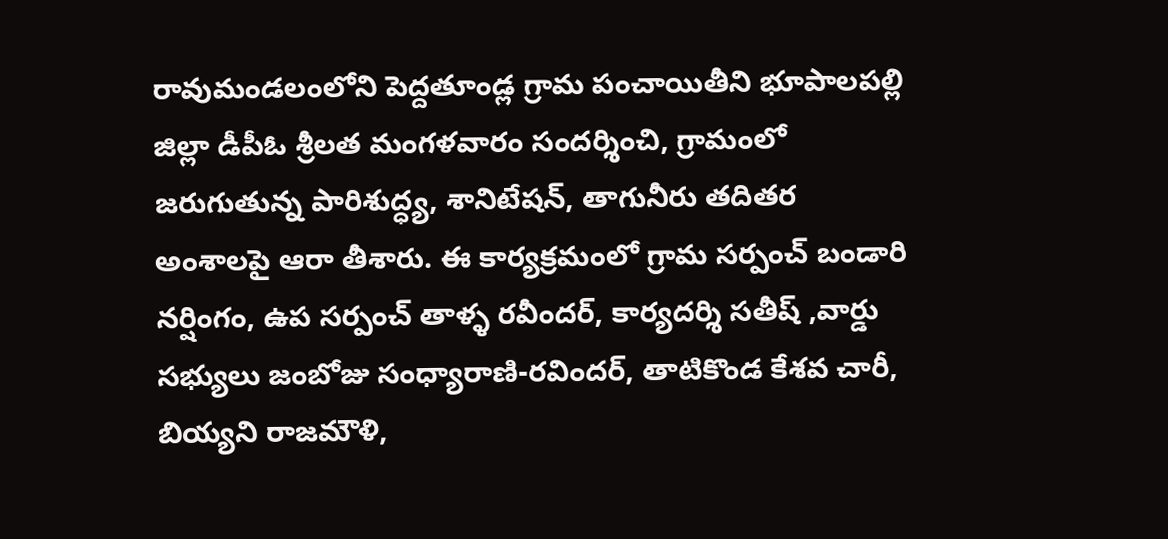రావుమండలంలోని పెద్దతూండ్ల గ్రామ పంచాయితీని భూపాలపల్లి జిల్లా డీపీఓ శ్రీలత మంగళవారం సందర్శించి, గ్రామంలో జరుగుతున్న పారిశుద్ధ్య, శానిటేషన్, తాగునీరు తదితర అంశాలపై ఆరా తీశారు. ఈ కార్యక్రమంలో గ్రామ సర్పంచ్ బండారి నర్షింగం, ఉప సర్పంచ్ తాళ్ళ రవీందర్, కార్యదర్శి సతీష్ ,వార్డు సభ్యులు జంబోజు సంధ్యారాణి-రవిందర్, తాటికొండ కేశవ చారీ, బియ్యని రాజమౌళి,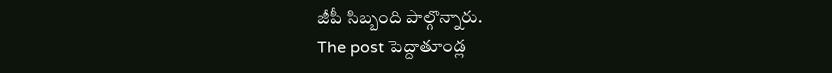జీపీ సిబ్బంది పాల్గొన్నారు.
The post పెద్దాతూండ్ల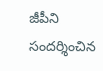జీపీని సందర్శించిన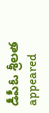డీపీఓ శ్రీలత appeared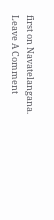first on Navatelangana.
Leave A Comment